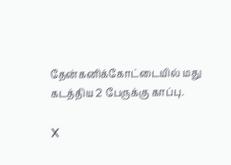தேன்கனிக்கோட்டையில் மது கடத்திய 2 பேருக்கு காப்பு.

X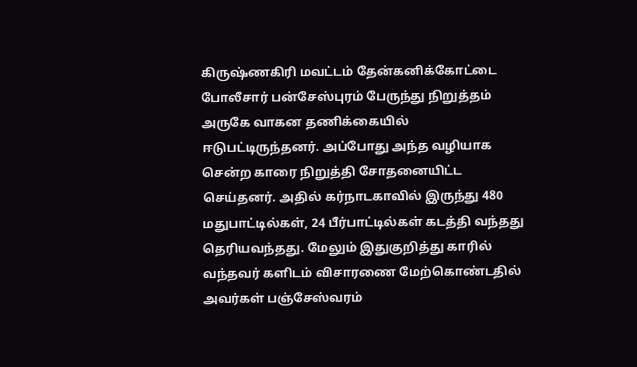கிருஷ்ணகிரி மவட்டம் தேன்கனிக்கோட்டை போலீசார் பன்சேஸ்புரம் பேருந்து நிறுத்தம் அருகே வாகன தணிக்கையில் ஈடுபட்டிருந்தனர். அப்போது அந்த வழியாக சென்ற காரை நிறுத்தி சோதனையிட்ட செய்தனர். அதில் கர்நாடகாவில் இருந்து 480 மதுபாட்டில்கள், 24 பீர்பாட்டில்கள் கடத்தி வந்தது தெரியவந்தது. மேலும் இதுகுறித்து காரில் வந்தவர் களிடம் விசாரணை மேற்கொண்டதில் அவர்கள் பஞ்சேஸ்வரம்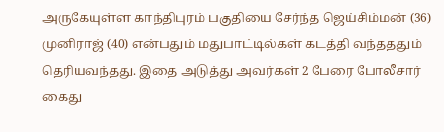அருகேயுள்ள காந்திபுரம் பகுதியை சேர்ந்த ஜெய்சிம்மன் (36) முனிராஜ் (40) என்பதும் மதுபாட்டில்கள் கடத்தி வந்தததும் தெரியவந்தது. இதை அடுத்து அவர்கள் 2 பேரை போலீசார் கைது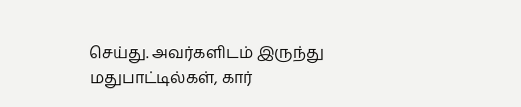செய்து. அவர்களிடம் இருந்து மதுபாட்டில்கள், கார்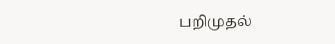பறிமுதல்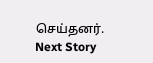செய்தனர்.
Next Story